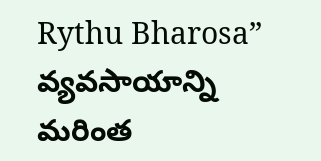Rythu Bharosa” వ్యవసాయాన్ని మరింత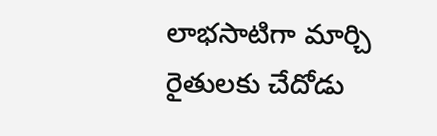లాభసాటిగా మార్చి రైతులకు చేదోడు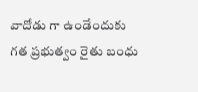వాదోడు గా ఉండేందుకు గత ప్రభుత్వం రైతు బంధు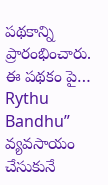పథకాన్ని ప్రారంభించారు. ఈ పథకం పై…
Rythu Bandhu” వ్యవసాయం చేసుకునే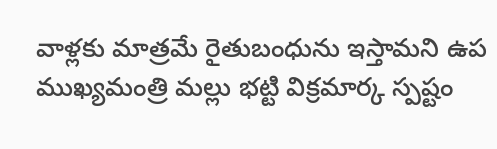వాళ్లకు మాత్రమే రైతుబంధును ఇస్తామని ఉప ముఖ్యమంత్రి మల్లు భట్టి విక్రమార్క స్పష్టం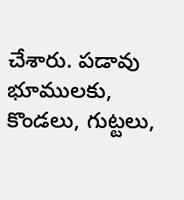చేశారు. పడావు భూములకు, కొండలు, గుట్టలు,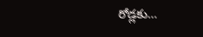రోడ్లకు…